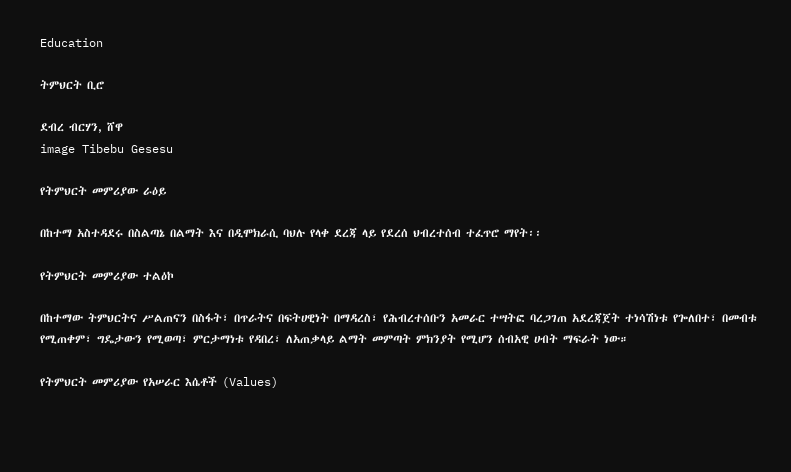Education

ትምህርት ቢሮ

ደብረ ብርሃን, ሸዋ
image Tibebu Gesesu

የትምህርት መምሪያው ራዕይ

በከተማ አስተዳደሩ በስልጣኔ በልማት እና በዲሞክራሲ ባህሉ የላቀ ደረጃ ላይ የደረሰ ህብረተሰብ ተፈጥሮ ማየት፡፡

የትምህርት መምሪያው ተልዕኮ

በከተማው ትምህርትና ሥልጠናን በስፋት፣ በጥራትና በፍትሀዊነት በማዳረስ፣ የሕብረተሰቡን አመራር ተሣትፎ ባረጋገጠ አደረጃጀት ተነሳሽነቱ የጐለበተ፣ በመብቱ የሚጠቀም፣ ግዴታውን የሚወጣ፣ ምርታማነቱ የዳበረ፣ ለአጠቃላይ ልማት መምጣት ምክንያት የሚሆን ሰብአዊ ሀብት ማፍራት ነው።

የትምህርት መምሪያው የአሠራር እሴቶች (Values)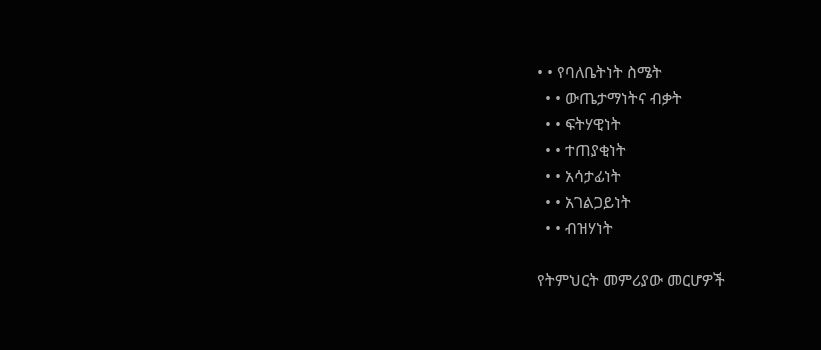• • የባለቤትነት ስሜት
  • • ውጤታማነትና ብቃት
  • • ፍትሃዊነት
  • • ተጠያቂነት
  • • አሳታፊነት
  • • አገልጋይነት
  • • ብዝሃነት

የትምህርት መምሪያው መርሆዎች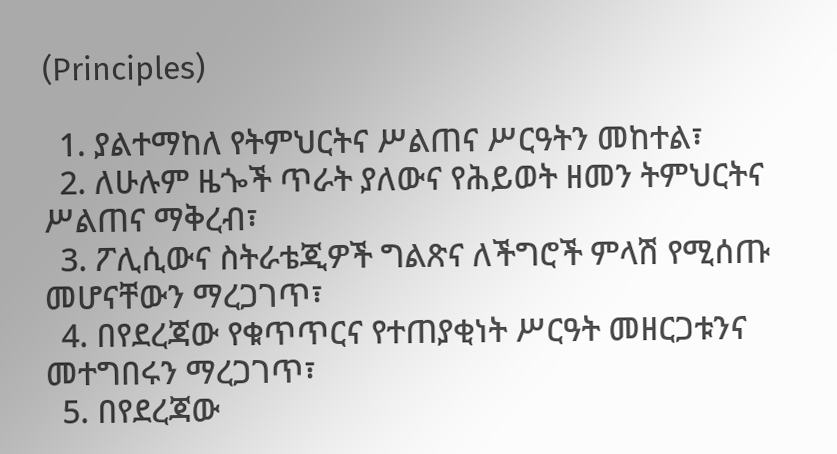(Principles)

  1. ያልተማከለ የትምህርትና ሥልጠና ሥርዓትን መከተል፣
  2. ለሁሉም ዜጐች ጥራት ያለውና የሕይወት ዘመን ትምህርትና ሥልጠና ማቅረብ፣
  3. ፖሊሲውና ስትራቴጂዎች ግልጽና ለችግሮች ምላሽ የሚሰጡ መሆናቸውን ማረጋገጥ፣
  4. በየደረጃው የቁጥጥርና የተጠያቂነት ሥርዓት መዘርጋቱንና መተግበሩን ማረጋገጥ፣
  5. በየደረጃው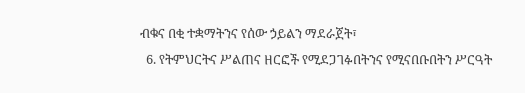ብቁና በቂ ተቋማትንና የሰው ኃይልን ማደራጀት፣
  6. የትምህርትና ሥልጠና ዘርፎች የሚደጋገፉበትንና የሚናበቡበትን ሥርዓት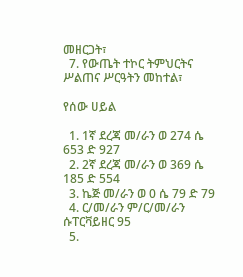መዘርጋት፣
  7. የውጤት ተኮር ትምህርትና ሥልጠና ሥርዓትን መከተል፣

የሰው ሀይል

  1. 1ኛ ደረጃ መ/ራን ወ 274 ሴ 653 ድ 927
  2. 2ኛ ደረጃ መ/ራን ወ 369 ሴ 185 ድ 554
  3. ኬጅ መ/ራን ወ 0 ሴ 79 ድ 79
  4. ር/መ/ራን ም/ር/መ/ራን ሱፐርቫይዘር 95
  5.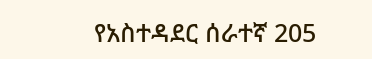የአስተዳደር ሰራተኛ 205